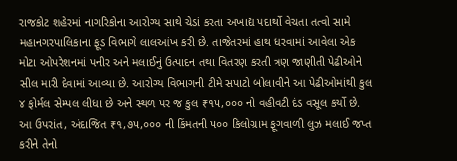રાજકોટ શહેરમાં નાગરિકોના આરોગ્ય સાથે ચેડાં કરતા અખાદ્ય પદાર્થો વેચતા તત્વો સામે મહાનગરપાલિકાના ફૂડ વિભાગે લાલઆંખ કરી છે. તાજેતરમાં હાથ ધરવામાં આવેલા એક મોટા ઓપરેશનમાં પનીર અને મલાઈનું ઉત્પાદન તથા વિતરણ કરતી ત્રણ જાણીતી પેઢીઓને સીલ મારી દેવામાં આવ્યા છે. આરોગ્ય વિભાગની ટીમે સપાટો બોલાવીને આ પેઢીઓમાંથી કુલ ૪ ફોર્મલ સેમ્પલ લીધા છે અને સ્થળ પર જ કુલ ₹૧૫,૦૦૦ નો વહીવટી દંડ વસૂલ કર્યો છે. આ ઉપરાંત, અંદાજિત ₹૧,૭૫,૦૦૦ ની કિંમતની ૫૦૦ કિલોગ્રામ ફૂગવાળી લુઝ મલાઈ જપ્ત કરીને તેનો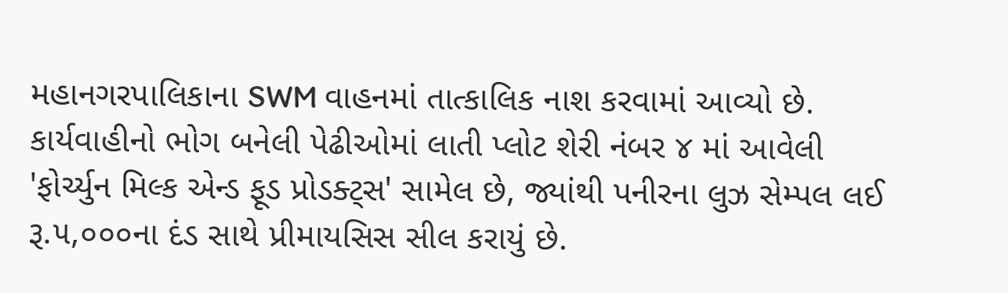મહાનગરપાલિકાના SWM વાહનમાં તાત્કાલિક નાશ કરવામાં આવ્યો છે.
કાર્યવાહીનો ભોગ બનેલી પેઢીઓમાં લાતી પ્લોટ શેરી નંબર ૪ માં આવેલી 'ફોર્ચ્યુન મિલ્ક એન્ડ ફૂડ પ્રોડક્ટ્સ' સામેલ છે, જ્યાંથી પનીરના લુઝ સેમ્પલ લઈ રૂ.૫,૦૦૦ના દંડ સાથે પ્રીમાયસિસ સીલ કરાયું છે.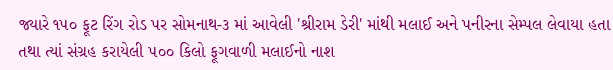જ્યારે ૧૫૦ ફૂટ રિંગ રોડ પર સોમનાથ-૩ માં આવેલી 'શ્રીરામ ડેરી' માંથી મલાઈ અને પનીરના સેમ્પલ લેવાયા હતા તથા ત્યાં સંગ્રહ કરાયેલી ૫૦૦ કિલો ફૂગવાળી મલાઈનો નાશ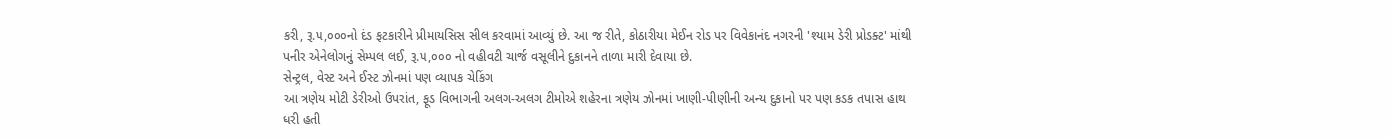કરી, રૂ.૫,૦૦૦નો દંડ ફટકારીને પ્રીમાયસિસ સીલ કરવામાં આવ્યું છે. આ જ રીતે, કોઠારીયા મેઈન રોડ પર વિવેકાનંદ નગરની 'શ્યામ ડેરી પ્રોડક્ટ' માંથી પનીર એનેલોગનું સેમ્પલ લઈ, રૂ.૫,૦૦૦ નો વહીવટી ચાર્જ વસૂલીને દુકાનને તાળા મારી દેવાયા છે.
સેન્ટ્રલ, વેસ્ટ અને ઈસ્ટ ઝોનમાં પણ વ્યાપક ચેકિંગ
આ ત્રણેય મોટી ડેરીઓ ઉપરાંત, ફૂડ વિભાગની અલગ-અલગ ટીમોએ શહેરના ત્રણેય ઝોનમાં ખાણી-પીણીની અન્ય દુકાનો પર પણ કડક તપાસ હાથ ધરી હતી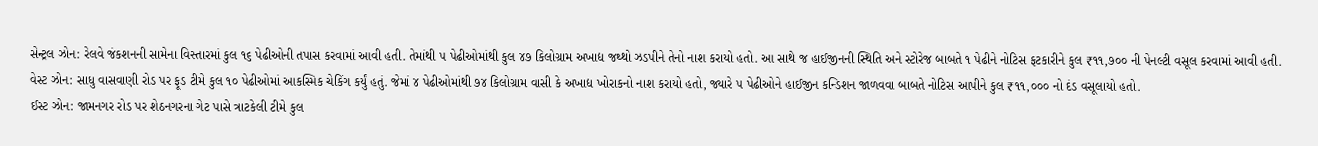સેન્ટ્રલ ઝોન: રેલવે જંકશનની સામેના વિસ્તારમાં કુલ ૧૬ પેઢીઓની તપાસ કરવામાં આવી હતી. તેમાંથી ૫ પેઢીઓમાંથી કુલ ૪૭ કિલોગ્રામ અખાદ્ય જથ્થો ઝડપીને તેનો નાશ કરાયો હતો. આ સાથે જ હાઈજીનની સ્થિતિ અને સ્ટોરેજ બાબતે ૧ પેઢીને નોટિસ ફટકારીને કુલ ₹૧૧,૭૦૦ ની પેનલ્ટી વસૂલ કરવામાં આવી હતી.
વેસ્ટ ઝોન: સાધુ વાસવાણી રોડ પર ફૂડ ટીમે કુલ ૧૦ પેઢીઓમાં આકસ્મિક ચેકિંગ કર્યું હતું. જેમાં ૪ પેઢીઓમાંથી ૭૪ કિલોગ્રામ વાસી કે અખાદ્ય ખોરાકનો નાશ કરાયો હતો, જ્યારે ૫ પેઢીઓને હાઈજીન કન્ડિશન જાળવવા બાબતે નોટિસ આપીને કુલ ₹૧૧,૦૦૦ નો દંડ વસૂલાયો હતો.
ઈસ્ટ ઝોન: જામનગર રોડ પર શેઠનગરના ગેટ પાસે ત્રાટકેલી ટીમે કુલ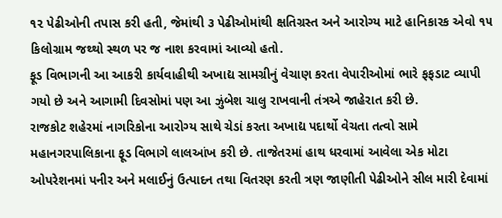૧૨ પેઢીઓની તપાસ કરી હતી, જેમાંથી ૩ પેઢીઓમાંથી ક્ષતિગ્રસ્ત અને આરોગ્ય માટે હાનિકારક એવો ૧૫ કિલોગ્રામ જથ્થો સ્થળ પર જ નાશ કરવામાં આવ્યો હતો.
ફૂડ વિભાગની આ આકરી કાર્યવાહીથી અખાદ્ય સામગ્રીનું વેચાણ કરતા વેપારીઓમાં ભારે ફફડાટ વ્યાપી ગયો છે અને આગામી દિવસોમાં પણ આ ઝુંબેશ ચાલુ રાખવાની તંત્રએ જાહેરાત કરી છે.
રાજકોટ શહેરમાં નાગરિકોના આરોગ્ય સાથે ચેડાં કરતા અખાદ્ય પદાર્થો વેચતા તત્વો સામે મહાનગરપાલિકાના ફૂડ વિભાગે લાલઆંખ કરી છે. તાજેતરમાં હાથ ધરવામાં આવેલા એક મોટા ઓપરેશનમાં પનીર અને મલાઈનું ઉત્પાદન તથા વિતરણ કરતી ત્રણ જાણીતી પેઢીઓને સીલ મારી દેવામાં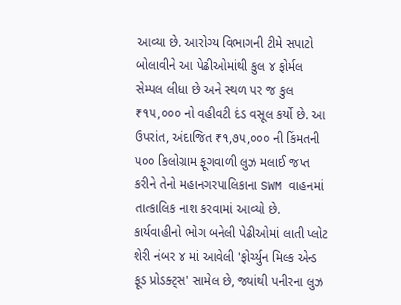આવ્યા છે. આરોગ્ય વિભાગની ટીમે સપાટો બોલાવીને આ પેઢીઓમાંથી કુલ ૪ ફોર્મલ સેમ્પલ લીધા છે અને સ્થળ પર જ કુલ ₹૧૫,૦૦૦ નો વહીવટી દંડ વસૂલ કર્યો છે. આ ઉપરાંત, અંદાજિત ₹૧,૭૫,૦૦૦ ની કિંમતની ૫૦૦ કિલોગ્રામ ફૂગવાળી લુઝ મલાઈ જપ્ત કરીને તેનો મહાનગરપાલિકાના SWM વાહનમાં તાત્કાલિક નાશ કરવામાં આવ્યો છે.
કાર્યવાહીનો ભોગ બનેલી પેઢીઓમાં લાતી પ્લોટ શેરી નંબર ૪ માં આવેલી 'ફોર્ચ્યુન મિલ્ક એન્ડ ફૂડ પ્રોડક્ટ્સ' સામેલ છે, જ્યાંથી પનીરના લુઝ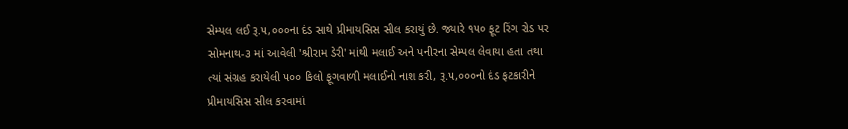સેમ્પલ લઈ રૂ.૫,૦૦૦ના દંડ સાથે પ્રીમાયસિસ સીલ કરાયું છે. જ્યારે ૧૫૦ ફૂટ રિંગ રોડ પર સોમનાથ-૩ માં આવેલી 'શ્રીરામ ડેરી' માંથી મલાઈ અને પનીરના સેમ્પલ લેવાયા હતા તથા ત્યાં સંગ્રહ કરાયેલી ૫૦૦ કિલો ફૂગવાળી મલાઈનો નાશ કરી, રૂ.૫,૦૦૦નો દંડ ફટકારીને પ્રીમાયસિસ સીલ કરવામાં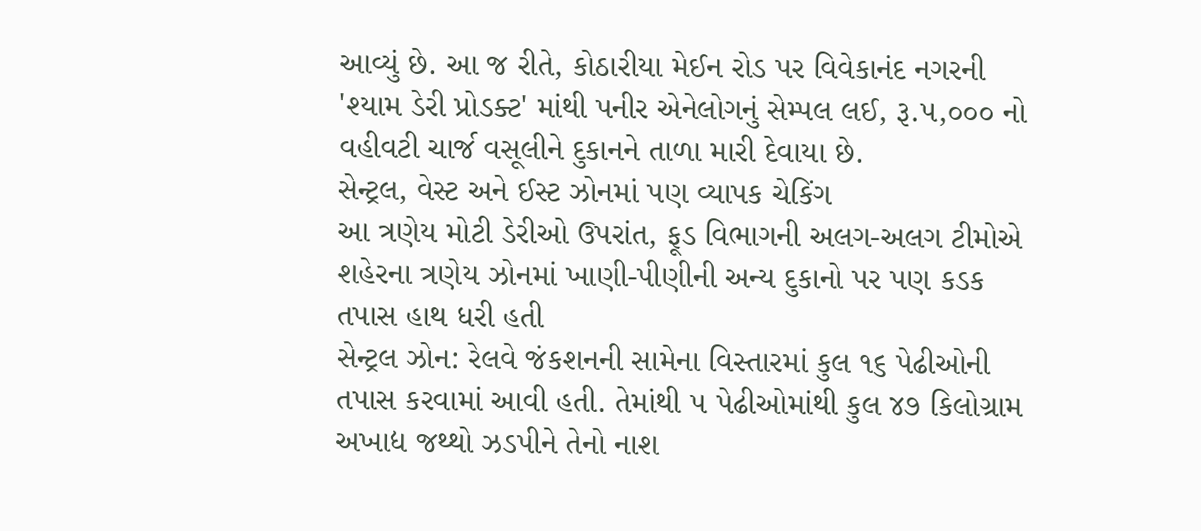આવ્યું છે. આ જ રીતે, કોઠારીયા મેઈન રોડ પર વિવેકાનંદ નગરની 'શ્યામ ડેરી પ્રોડક્ટ' માંથી પનીર એનેલોગનું સેમ્પલ લઈ, રૂ.૫,૦૦૦ નો વહીવટી ચાર્જ વસૂલીને દુકાનને તાળા મારી દેવાયા છે.
સેન્ટ્રલ, વેસ્ટ અને ઈસ્ટ ઝોનમાં પણ વ્યાપક ચેકિંગ
આ ત્રણેય મોટી ડેરીઓ ઉપરાંત, ફૂડ વિભાગની અલગ-અલગ ટીમોએ શહેરના ત્રણેય ઝોનમાં ખાણી-પીણીની અન્ય દુકાનો પર પણ કડક તપાસ હાથ ધરી હતી
સેન્ટ્રલ ઝોન: રેલવે જંકશનની સામેના વિસ્તારમાં કુલ ૧૬ પેઢીઓની તપાસ કરવામાં આવી હતી. તેમાંથી ૫ પેઢીઓમાંથી કુલ ૪૭ કિલોગ્રામ અખાદ્ય જથ્થો ઝડપીને તેનો નાશ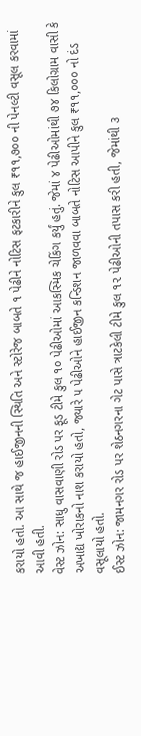કરાયો હતો. આ સાથે જ હાઈજીનની સ્થિતિ અને સ્ટોરેજ બાબતે ૧ પેઢીને નોટિસ ફટકારીને કુલ ₹૧૧,૭૦૦ ની પેનલ્ટી વસૂલ કરવામાં આવી હતી.
વેસ્ટ ઝોન: સાધુ વાસવાણી રોડ પર ફૂડ ટીમે કુલ ૧૦ પેઢીઓમાં આકસ્મિક ચેકિંગ કર્યું હતું. જેમાં ૪ પેઢીઓમાંથી ૭૪ કિલોગ્રામ વાસી કે અખાદ્ય ખોરાકનો નાશ કરાયો હતો, જ્યારે ૫ પેઢીઓને હાઈજીન કન્ડિશન જાળવવા બાબતે નોટિસ આપીને કુલ ₹૧૧,૦૦૦ નો દંડ વસૂલાયો હતો.
ઈસ્ટ ઝોન: જામનગર રોડ પર શેઠનગરના ગેટ પાસે ત્રાટકેલી ટીમે કુલ ૧૨ પેઢીઓની તપાસ કરી હતી, જેમાંથી ૩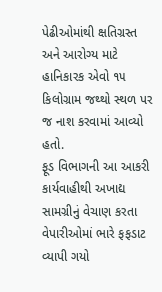પેઢીઓમાંથી ક્ષતિગ્રસ્ત અને આરોગ્ય માટે હાનિકારક એવો ૧૫ કિલોગ્રામ જથ્થો સ્થળ પર જ નાશ કરવામાં આવ્યો હતો.
ફૂડ વિભાગની આ આકરી કાર્યવાહીથી અખાદ્ય સામગ્રીનું વેચાણ કરતા વેપારીઓમાં ભારે ફફડાટ વ્યાપી ગયો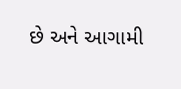છે અને આગામી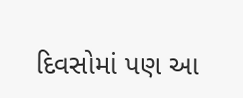દિવસોમાં પણ આ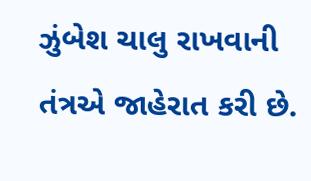ઝુંબેશ ચાલુ રાખવાની તંત્રએ જાહેરાત કરી છે.